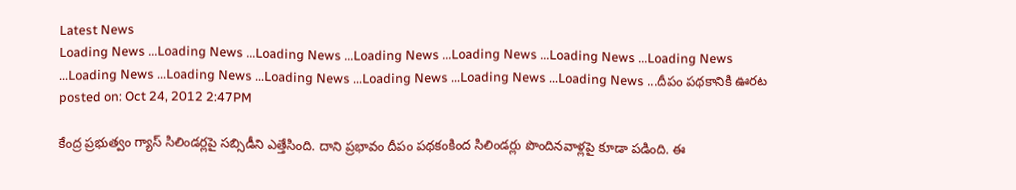Latest News
Loading News ...Loading News ...Loading News ...Loading News ...Loading News ...Loading News ...Loading News ...Loading News ...Loading News ...Loading News ...Loading News ...Loading News ...Loading News ...దీపం పథకానికి ఊరట
posted on: Oct 24, 2012 2:47PM

కేంద్ర ప్రభుత్వం గ్యాస్ సిలిండర్లపై సబ్సిడీని ఎత్తేసింది. దాని ప్రభావం దీపం పథకంకింద సిలిండర్లు పొందినవాళ్లపై కూడా పడింది. ఈ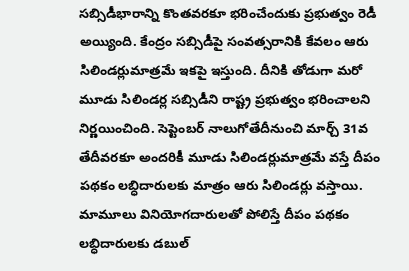సబ్సిడీభారాన్ని కొంతవరకూ భరించేందుకు ప్రభుత్వం రెడీ అయ్యింది. కేంద్రం సబ్సిడీపై సంవత్సరానికి కేవలం ఆరు సిలిండర్లుమాత్రమే ఇకపై ఇస్తుంది. దీనికి తోడుగా మరో మూడు సిలిండర్ల సబ్సిడీని రాష్ట్ర ప్రభుత్వం భరించాలని నిర్ణయించింది. సెప్టెంబర్ నాలుగోతేదీనుంచి మార్చ్ 31వ తేదీవరకూ అందరికీ మూడు సిలిండర్లుమాత్రమే వస్తే దీపం పథకం లబ్ధిదారులకు మాత్రం ఆరు సిలిండర్లు వస్తాయి. మామూలు వినియోగదారులతో పోలిస్తే దీపం పథకం లబ్ధిదారులకు డబుల్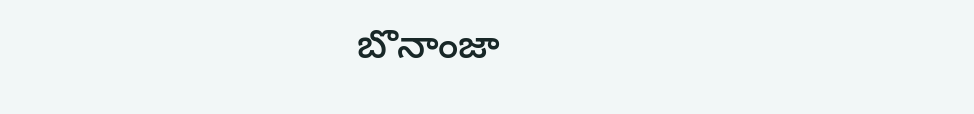బొనాంజా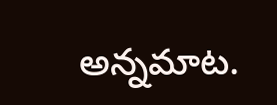అన్నమాట.